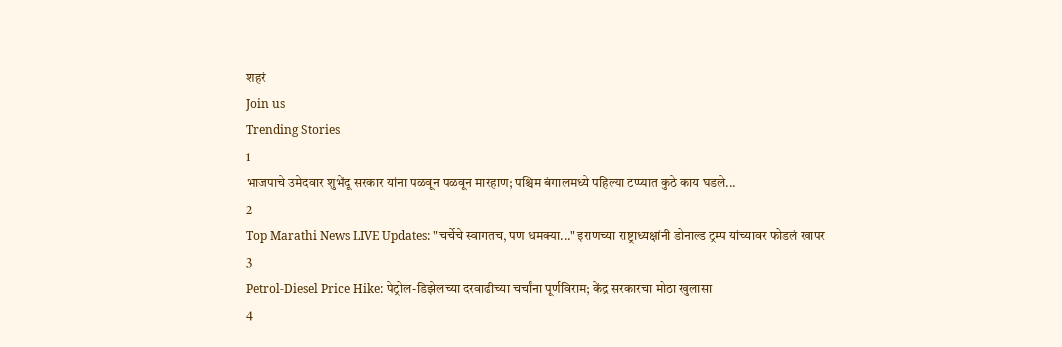शहरं
Join us
Trending Stories
1
भाजपाचे उमेदवार शुभेंदू सरकार यांना पळवून पळवून मारहाण; पश्चिम बंगालमध्ये पहिल्या टप्प्यात कुठे काय घडले...
2
Top Marathi News LIVE Updates: "चर्चेचे स्वागतच, पण धमक्या..." इराणच्या राष्ट्राध्यक्षांनी डोनाल्ड ट्रम्प यांच्यावर फोडलं खापर
3
Petrol-Diesel Price Hike: पेट्रोल-डिझेलच्या दरवाढीच्या चर्चांना पूर्णविराम; केंद्र सरकारचा मोठा खुलासा
4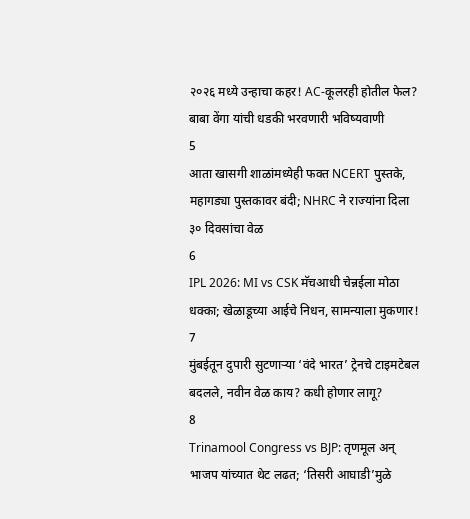२०२६ मध्ये उन्हाचा कहर! AC-कूलरही होतील फेल? बाबा वेंगा यांची धडकी भरवणारी भविष्यवाणी
5
आता खासगी शाळांमध्येही फक्त NCERT पुस्तके, महागड्या पुस्तकावर बंदी; NHRC ने राज्यांना दिला ३० दिवसांचा वेळ
6
IPL 2026: MI vs CSK मॅचआधी चेन्नईला मोठा धक्का; खेळाडूच्या आईचे निधन, सामन्याला मुकणार!
7
मुंबईतून दुपारी सुटणाऱ्या ‘वंदे भारत’ ट्रेनचे टाइमटेबल बदलले, नवीन वेळ काय? कधी होणार लागू?
8
Trinamool Congress vs BJP: तृणमूल अन् भाजप यांच्यात थेट लढत; ‘तिसरी आघाडी’मुळे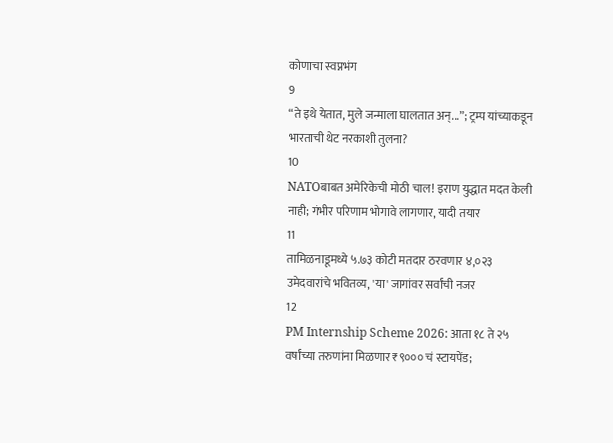कोणाचा स्वप्नभंग
9
“ते इथे येतात, मुले जन्माला घालतात अन्...”; ट्रम्प यांच्याकडून भारताची थेट नरकाशी तुलना?
10
NATOबाबत अमेरिकेची मोठी चाल! इराण युद्धात मदत केली नाही; गंभीर परिणाम भोगावे लागणार, यादी तयार
11
तामिळनाडूमध्ये ५.७३ कोटी मतदार ठरवणार ४,०२३ उमेदवारांचे भवितव्य, 'या' जागांवर सर्वांची नजर
12
PM Internship Scheme 2026: आता १८ ते २५ वर्षांच्या तरुणांना मिळणार ₹९००० चं स्टायपेंड;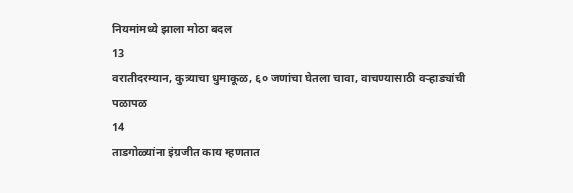नियमांमध्ये झाला मोठा बदल
13
वरातीदरम्यान, कुत्र्याचा धुमाकूळ, ६० जणांचा घेतला चावा, वाचण्यासाठी वऱ्हाड्यांची पळापळ
14
ताडगोळ्यांना इंग्रजीत काय म्हणतात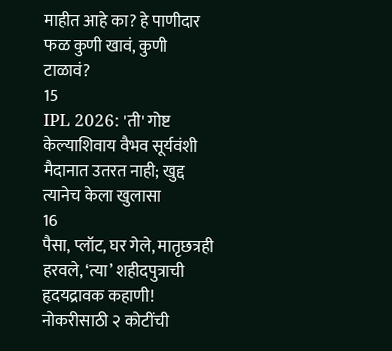माहीत आहे का? हे पाणीदार फळ कुणी खावं, कुणी टाळावं?
15
IPL 2026: 'ती' गोष्ट केल्याशिवाय वैभव सूर्यवंशी मैदानात उतरत नाही; खुद्द त्यानेच केला खुलासा
16
पैसा, प्लॉट, घर गेले, मातृछत्रही हरवले, ‘त्या’ शहीदपुत्राची हृदयद्रावक कहाणी! नोकरीसाठी २ कोटींची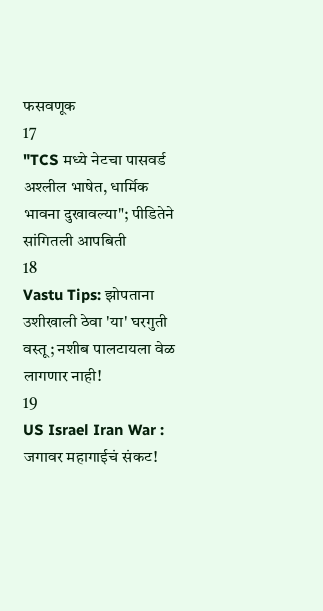फसवणूक
17
"TCS मध्ये नेटचा पासवर्ड अश्लील भाषेत, धार्मिक भावना दुखावल्या"; पीडितेने सांगितली आपबिती
18
Vastu Tips: झोपताना उशीखाली ठेवा 'या' घरगुती वस्तू; नशीब पालटायला वेळ लागणार नाही!
19
US Israel Iran War : जगावर महागाईचं संकट!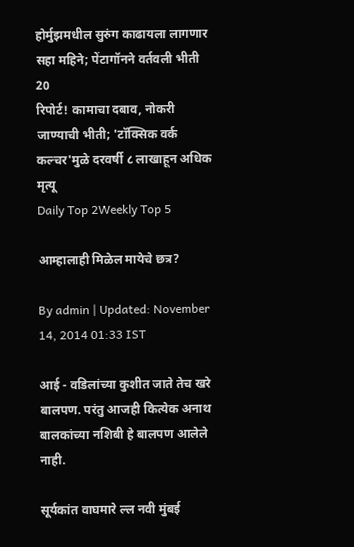होर्मुझमधील सुरुंग काढायला लागणार सहा महिने; पेंटागॉनने वर्तवली भीती
20
रिपोर्ट! कामाचा दबाव, नोकरी जाण्याची भीती; 'टॉक्सिक वर्क कल्चर'मुळे दरवर्षी ८ लाखाहून अधिक मृत्यू
Daily Top 2Weekly Top 5

आम्हालाही मिळेल मायेचे छत्र?

By admin | Updated: November 14, 2014 01:33 IST

आई - वडिलांच्या कुशीत जाते तेच खरे बालपण. परंतु आजही कित्येक अनाथ बालकांच्या नशिबी हे बालपण आलेले नाही.

सूर्यकांत वाघमारे ल्ल नवी मुंबई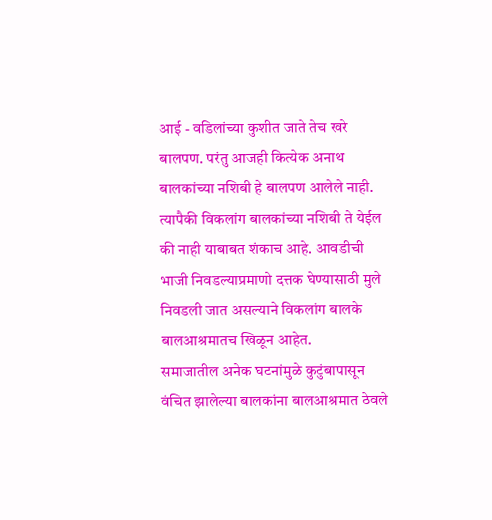आई - वडिलांच्या कुशीत जाते तेच खरे बालपण. परंतु आजही कित्येक अनाथ बालकांच्या नशिबी हे बालपण आलेले नाही. त्यापैकी विकलांग बालकांच्या नशिबी ते येईल की नाही याबाबत शंकाच आहे. आवडीची  भाजी निवडल्याप्रमाणो दत्तक घेण्यासाठी मुले निवडली जात असल्याने विकलांग बालके बालआश्रमातच खिळून आहेत.
समाजातील अनेक घटनांमुळे कुटुंबापासून वंचित झालेल्या बालकांना बालआश्रमात ठेवले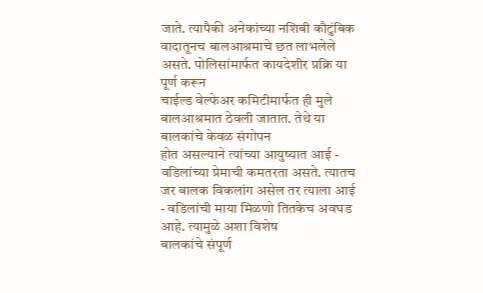जाते. त्यापैकी अनेकांच्या नशिबी कौटुंबिक वादातूनच बालआश्रमाचे छत लाभलेले असते. पोलिसांमार्फत कायदेशीर प्रक्रि या पूर्ण करून
चाईल्ड वेल्फेअर कमिटीमार्फत ही मुले बालआश्रमात ठेवली जातात. तेथे या बालकांचे केवळ संगोपन
होत असल्याने त्यांच्या आयुष्यात आई - वडिलांच्या प्रेमाची कमतरता असते. त्यातच जर बालक विकलांग असेल तर त्याला आई - वडिलांची माया मिळणो तितकेच अवघड
आहे. त्यामुळे अशा विशेष
बालकांचे संपूर्ण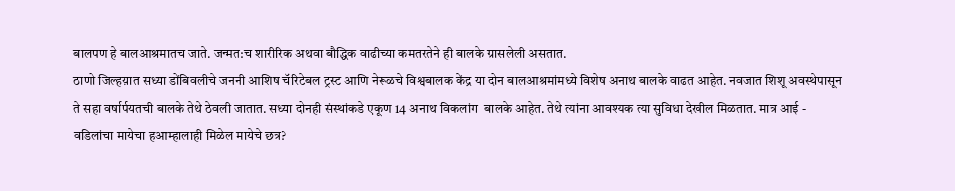बालपण हे बालआश्रमातच जाते. जन्मत:च शारीरिक अथवा बौद्धिक वाढीच्या कमतरतेने ही बालके ग्रासलेली असतात.
ठाणो जिल्हय़ात सध्या डोंबिवलीचे जननी आशिष चॅरिटेबल ट्रस्ट आणि नेरूळचे विश्वबालक केंद्र या दोन बालआश्रमांमध्ये विशेष अनाथ बालके वाढत आहेत. नवजात शिशू अवस्थेपासून ते सहा वर्षार्पयतची बालके तेथे ठेवली जातात. सध्या दोनही संस्थांकडे एकूण 14 अनाथ विकलांग  बालके आहेत. तेथे त्यांना आवश्यक त्या सुविधा देखील मिळतात. मात्र आई - वडिलांचा मायेचा हआम्हालाही मिळेल मायेचे छत्र?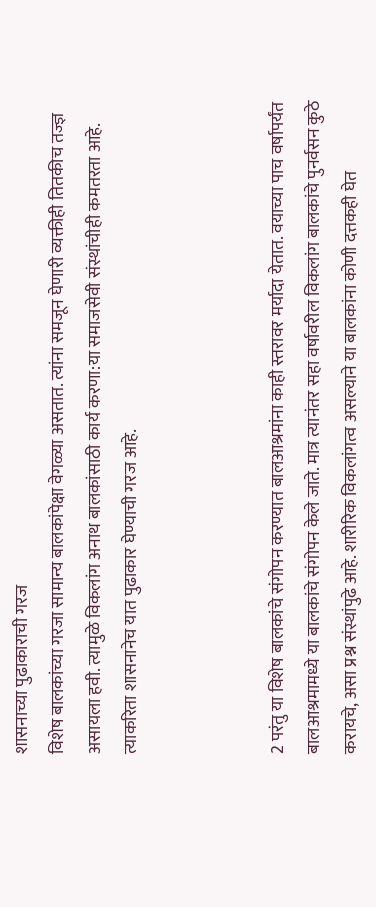शासनाच्या पुढाकाराची गरज
विशेष बालकांच्या गरजा सामान्य बालकांपेक्षा वेगळ्या असतात. त्यांना समजून घेणारी व्यक्तीही तितकीच तज्ज्ञ असायला हवी. त्यामुळे विकलांग अनाथ बालकांसाठी कार्य करणा:या समाजसेवी संस्थांचीही कमतरता आहे. त्याकरिता शासनानेच यात पुढाकार घेण्याची गरज आहे.



2 परंतु या विशेष बालकांचे संगोपन करण्यात बालआश्रमांना काही स्तरावर मर्यादा येतात. वयाच्या पाच वर्षापर्यंत बालआश्रमामध्ये या बालकांचे संगोपन केले जाते. मात्र त्यानंतर सहा वर्षावरील विकलांग बालकांचे पुनर्वसन कुठे करायचे, असा प्रश्न संस्थांपुढे आहे. शारीरिक विकलांगत्व असल्याने या बालकांना कोणी दत्तकही घेत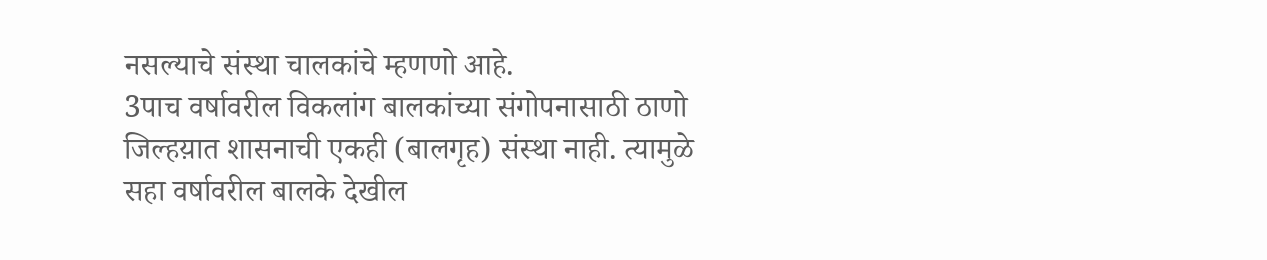नसल्याचे संस्था चालकांचे म्हणणो आहे.
3पाच वर्षावरील विकलांग बालकांच्या संगोपनासाठी ठाणो जिल्हय़ात शासनाची एकही (बालगृह) संस्था नाही. त्यामुळे सहा वर्षावरील बालके देखील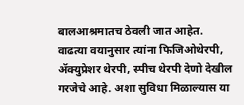बालआश्रमातच ठेवली जात आहेत. वाढत्या वयानुसार त्यांना फिजिओथेरपी, ॲक्युप्रेशर थेरपी, स्पीच थेरपी देणो देखील गरजेचे आहे. अशा सुविधा मिळाल्यास या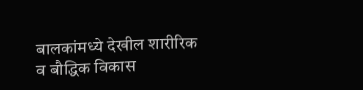बालकांमध्ये देखील शारीरिक व बौद्धिक विकास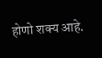होणो शक्य आहे.